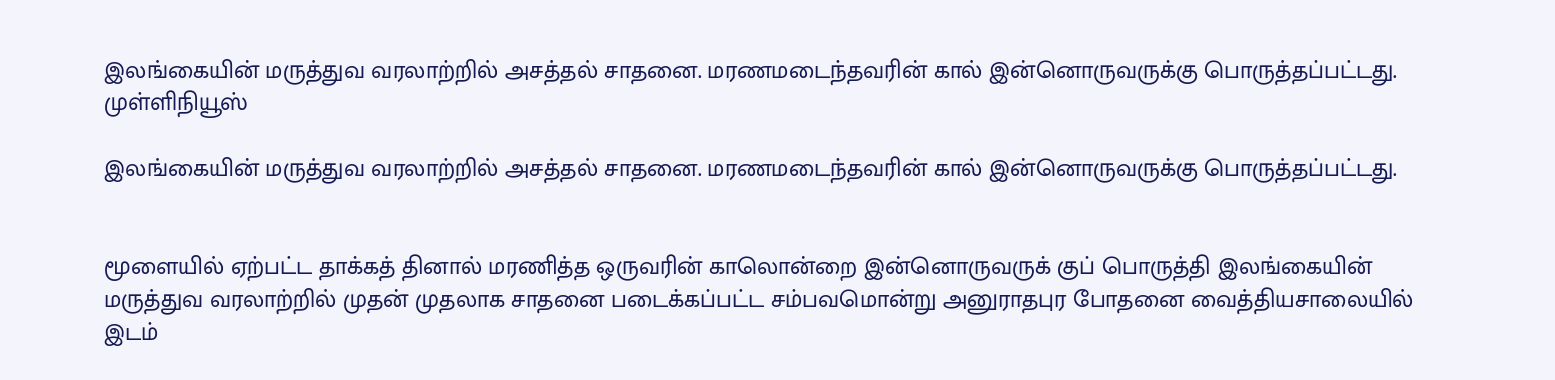இலங்கையின் மருத்துவ வரலாற்றில் அசத்தல் சாதனை. மரணமடைந்தவரின் கால் இன்னொருவருக்கு பொருத்தப்பட்டது. முள்ளிநியூஸ்

இலங்கையின் மருத்துவ வரலாற்றில் அசத்தல் சாதனை. மரணமடைந்தவரின் கால் இன்னொருவருக்கு பொருத்தப்பட்டது.


மூளையில் ஏற்பட்ட தாக்கத் தினால் மரணித்த ஒருவரின் காலொன்றை இன்னொருவருக் குப் பொருத்தி இலங்கையின் மருத்துவ வரலாற்றில் முதன் முதலாக சாதனை படைக்கப்பட்ட சம்பவமொன்று அனுராதபுர போதனை வைத்தியசாலையில் இடம்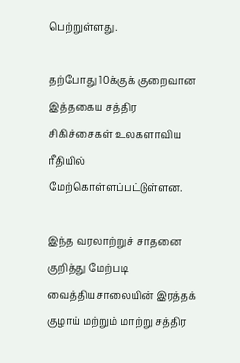பெற்றுள்ளது.

தற்போது 10க்குக் குறைவான இத்தகைய சத்திர சிகிச்சைகள் உலகளாவிய ரீதியில் மேற்கொள்ளப்பட்டுள்ளன.

இந்த வரலாற்றுச் சாதனை குறித்து மேற்படி வைத்தியசாலையின் இரத்தக் குழாய் மற்றும் மாற்று சத்திர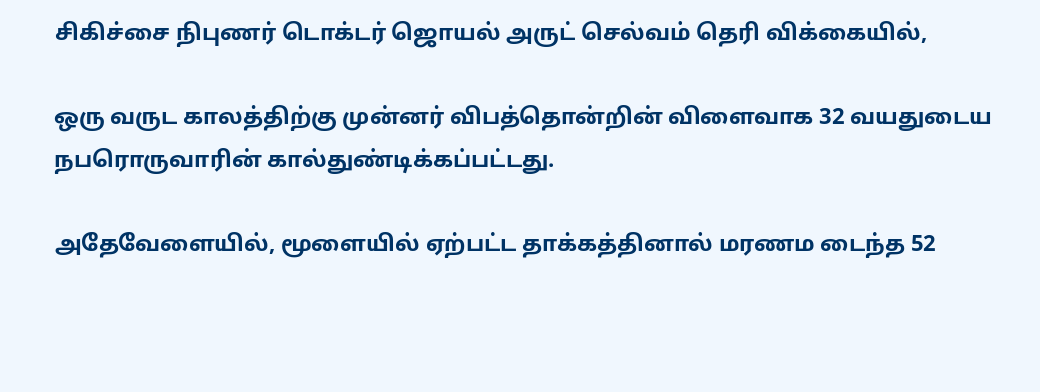சிகிச்சை நிபுணர் டொக்டர் ஜொயல் அருட் செல்வம் தெரி விக்கையில்,

ஒரு வருட காலத்திற்கு முன்னர் விபத்தொன்றின் விளைவாக 32 வயதுடைய நபரொருவாரின் கால்துண்டிக்கப்பட்டது.

அதேவேளையில், மூளையில் ஏற்பட்ட தாக்கத்தினால் மரணம டைந்த 52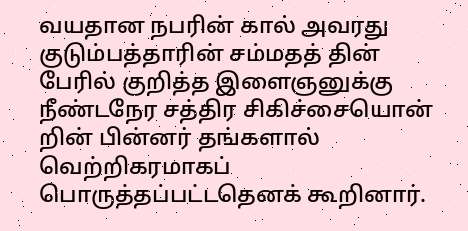வயதான நபரின் கால் அவரது குடும்பத்தாரின் சம்மதத் தின் பேரில் குறித்த இளைஞனுக்கு நீண்டநேர சத்திர சிகிச்சையொன் றின் பின்னர் தங்களால் வெற்றிகரமாகப் பொருத்தப்பட்டதெனக் கூறினார்.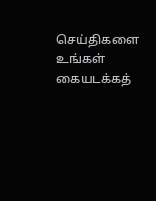செய்திகளை உங்கள் கையடக்கத்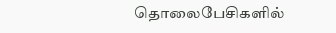தொலைபேசிகளில்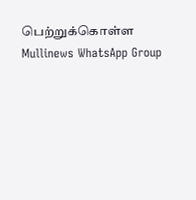பெற்றுக்கொள்ள Mullinews WhatsApp Group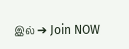இல் ➔ Join NOW